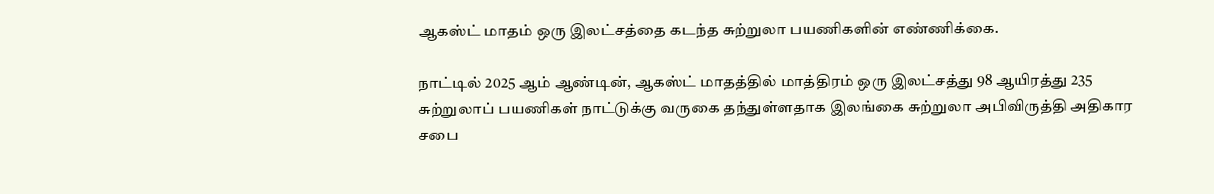ஆகஸ்ட் மாதம் ஒரு இலட்சத்தை கடந்த சுற்றுலா பயணிகளின் எண்ணிக்கை.

நாட்டில் 2025 ஆம் ஆண்டின், ஆகஸ்ட் மாதத்தில் மாத்திரம் ஒரு இலட்சத்து 98 ஆயிரத்து 235 சுற்றுலாப் பயணிகள் நாட்டுக்கு வருகை தந்துள்ளதாக இலங்கை சுற்றுலா அபிவிருத்தி அதிகார சபை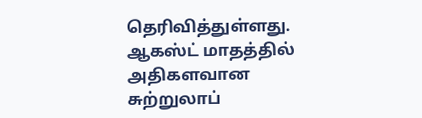தெரிவித்துள்ளது.
ஆகஸ்ட் மாதத்தில் அதிகளவான சுற்றுலாப்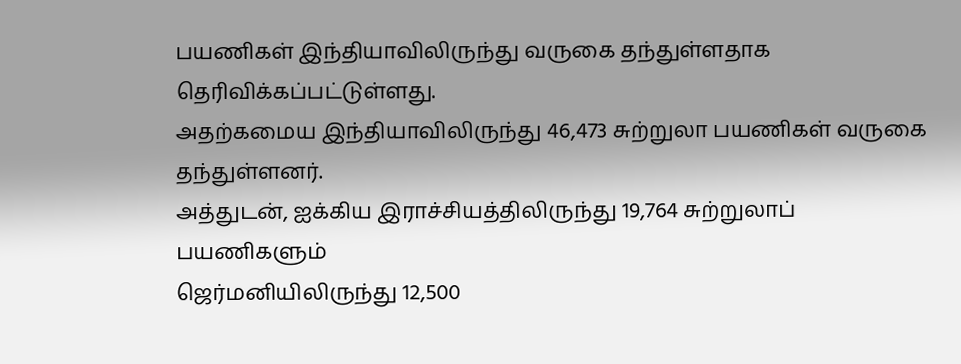பயணிகள் இந்தியாவிலிருந்து வருகை தந்துள்ளதாக தெரிவிக்கப்பட்டுள்ளது.
அதற்கமைய இந்தியாவிலிருந்து 46,473 சுற்றுலா பயணிகள் வருகை தந்துள்ளனர்.
அத்துடன், ஐக்கிய இராச்சியத்திலிருந்து 19,764 சுற்றுலாப் பயணிகளும்
ஜெர்மனியிலிருந்து 12,500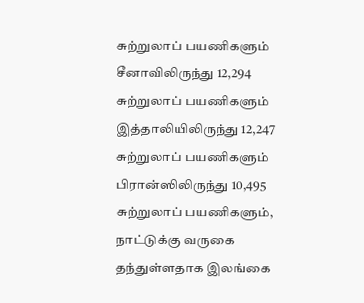சுற்றுலாப் பயணிகளும்
சீனாவிலிருந்து 12,294 சுற்றுலாப் பயணிகளும்
இத்தாலியிலிருந்து 12,247 சுற்றுலாப் பயணிகளும்
பிரான்ஸிலிருந்து 10,495 சுற்றுலாப் பயணிகளும், நாட்டுக்கு வருகை தந்துள்ளதாக இலங்கை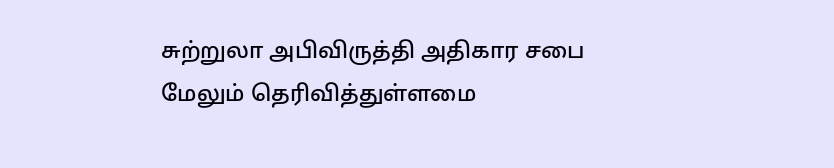சுற்றுலா அபிவிருத்தி அதிகார சபை மேலும் தெரிவித்துள்ளமை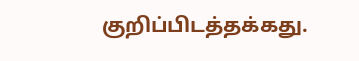குறிப்பிடத்தக்கது.